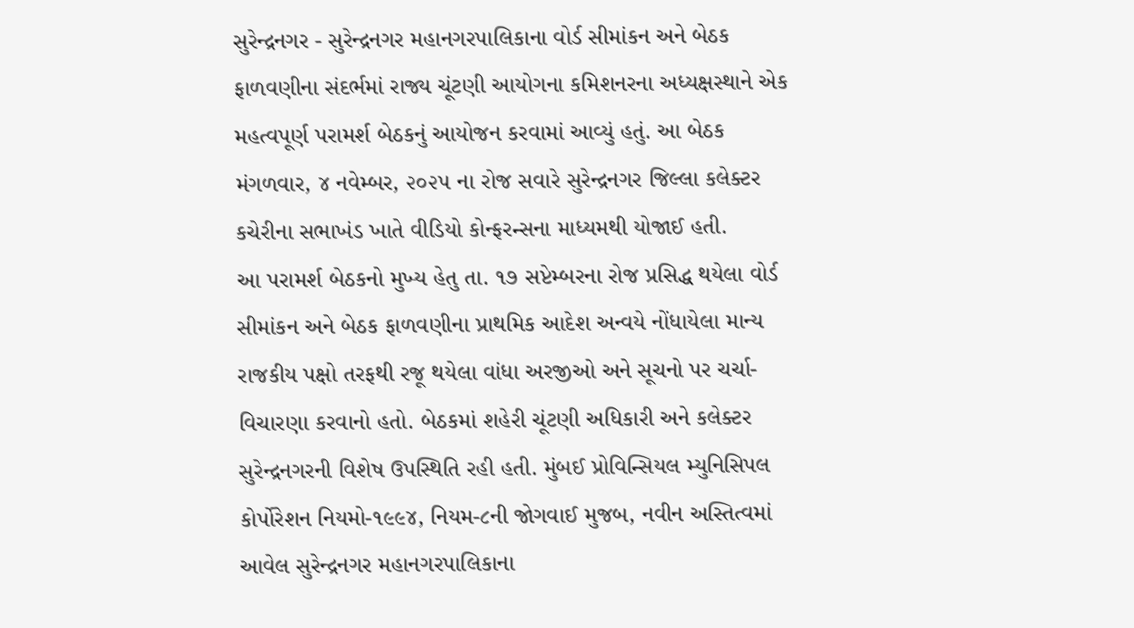સુરેન્દ્રનગર - સુરેન્દ્રનગર મહાનગરપાલિકાના વોર્ડ સીમાંકન અને બેઠક ફાળવણીના સંદર્ભમાં રાજ્ય ચૂંટણી આયોગના કમિશનરના અધ્યક્ષસ્થાને એક મહત્વપૂર્ણ પરામર્શ બેઠકનું આયોજન કરવામાં આવ્યું હતું. આ બેઠક મંગળવાર, ૪ નવેમ્બર, ૨૦૨૫ ના રોજ સવારે સુરેન્દ્રનગર જિલ્લા કલેક્ટર કચેરીના સભાખંડ ખાતે વીડિયો કોન્ફરન્સના માધ્યમથી યોજાઈ હતી.
આ પરામર્શ બેઠકનો મુખ્ય હેતુ તા. ૧૭ સપ્ટેમ્બરના રોજ પ્રસિદ્ધ થયેલા વોર્ડ સીમાંકન અને બેઠક ફાળવણીના પ્રાથમિક આદેશ અન્વયે નોંધાયેલા માન્ય રાજકીય પક્ષો તરફથી રજૂ થયેલા વાંધા અરજીઓ અને સૂચનો પર ચર્ચા-વિચારણા કરવાનો હતો. બેઠકમાં શહેરી ચૂંટણી અધિકારી અને કલેક્ટર સુરેન્દ્રનગરની વિશેષ ઉપસ્થિતિ રહી હતી. મુંબઈ પ્રોવિન્સિયલ મ્યુનિસિપલ કોર્પોરેશન નિયમો-૧૯૯૪, નિયમ-૮ની જોગવાઈ મુજબ, નવીન અસ્તિત્વમાં આવેલ સુરેન્દ્રનગર મહાનગરપાલિકાના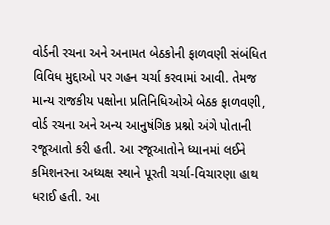વોર્ડની રચના અને અનામત બેઠકોની ફાળવણી સંબંધિત વિવિધ મુદ્દાઓ પર ગહન ચર્ચા કરવામાં આવી. તેમજ માન્ય રાજકીય પક્ષોના પ્રતિનિધિઓએ બેઠક ફાળવણી, વોર્ડ રચના અને અન્ય આનુષંગિક પ્રશ્નો અંગે પોતાની રજૂઆતો કરી હતી. આ રજૂઆતોને ધ્યાનમાં લઈને કમિશનરના અધ્યક્ષ સ્થાને પૂરતી ચર્ચા-વિચારણા હાથ ધરાઈ હતી. આ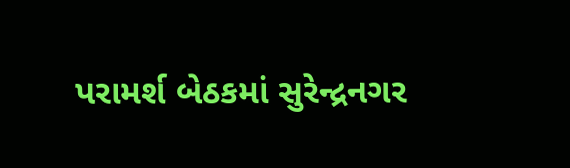પરામર્શ બેઠકમાં સુરેન્દ્રનગર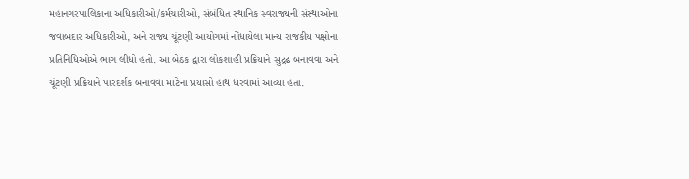મહાનગરપાલિકાના અધિકારીઓ/કર્મચારીઓ, સંબંધિત સ્થાનિક સ્વરાજ્યની સંસ્થાઓના જવાબદાર અધિકારીઓ, અને રાજ્ય ચૂંટણી આયોગમાં નોંધાયેલા માન્ય રાજકીય પક્ષોના પ્રતિનિધિઓએ ભાગ લીધો હતો. આ બેઠક દ્વારા લોકશાહી પ્રક્રિયાને સુદ્રઢ બનાવવા અને ચૂંટણી પ્રક્રિયાને પારદર્શક બનાવવા માટેના પ્રયાસો હાથ ધરવામાં આવ્યા હતા.